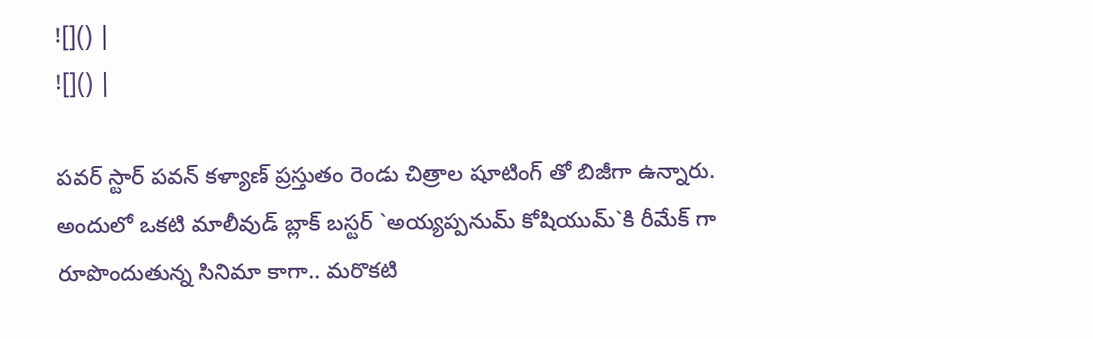![]() |
![]() |

పవర్ స్టార్ పవన్ కళ్యాణ్ ప్రస్తుతం రెండు చిత్రాల షూటింగ్ తో బిజీగా ఉన్నారు. అందులో ఒకటి మాలీవుడ్ బ్లాక్ బస్టర్ `అయ్యప్పనుమ్ కోషియుమ్`కి రీమేక్ గా రూపొందుతున్న సినిమా కాగా.. మరొకటి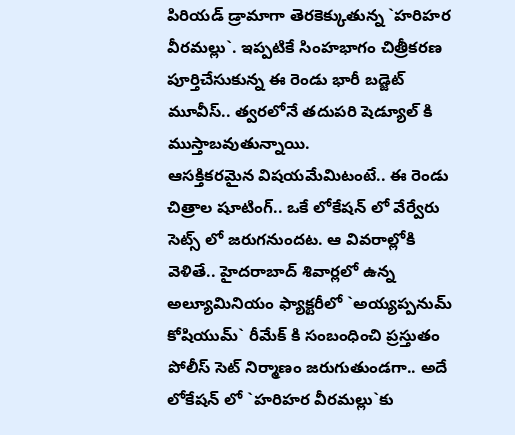పిరియడ్ డ్రామాగా తెరకెక్కుతున్న `హరిహర వీరమల్లు`. ఇప్పటికే సింహభాగం చిత్రీకరణ పూర్తిచేసుకున్న ఈ రెండు భారీ బడ్జెట్ మూవీస్.. త్వరలోనే తదుపరి షెడ్యూల్ కి ముస్తాబవుతున్నాయి.
ఆసక్తికరమైన విషయమేమిటంటే.. ఈ రెండు చిత్రాల షూటింగ్.. ఒకే లోకేషన్ లో వేర్వేరు సెట్స్ లో జరుగనుందట. ఆ వివరాల్లోకి వెళితే.. హైదరాబాద్ శివార్లలో ఉన్న అల్యూమినియం ఫ్యాక్టరీలో `అయ్యప్పనుమ్ కోషియుమ్` రీమేక్ కి సంబంధించి ప్రస్తుతం పోలీస్ సెట్ నిర్మాణం జరుగుతుండగా.. అదే లోకేషన్ లో `హరిహర వీరమల్లు`కు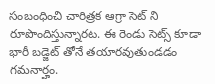సంబంధించి చారిత్రక ఆగ్రా సెట్ ని రూపొందిస్తున్నారట. ఈ రెండు సెట్స్ కూడా భారీ బడ్జెట్ తోనే తయారవుతుండడం గమనార్హం.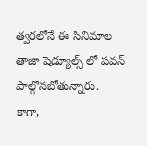త్వరలోనే ఈ సినిమాల తాజా షెడ్యూల్స్ లో పవన్ పాల్గొనబోతున్నారు.
కాగా,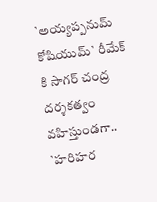`అయ్యప్పనుమ్ కోషియుమ్` రీమేక్ కి సాగర్ చంద్ర దర్శకత్వం వహిస్తుండగా.. `హరిహర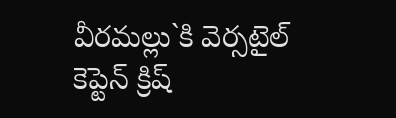వీరమల్లు`కి వెర్సటైల్ కెప్టెన్ క్రిష్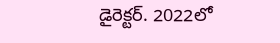డైరెక్టర్. 2022లో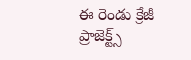ఈ రెండు క్రేజీ ప్రాజెక్ట్స్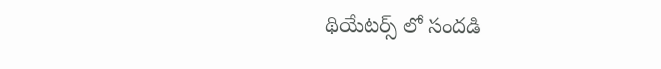థియేటర్స్ లో సందడి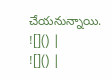చేయనున్నాయి.
![]() |
![]() |